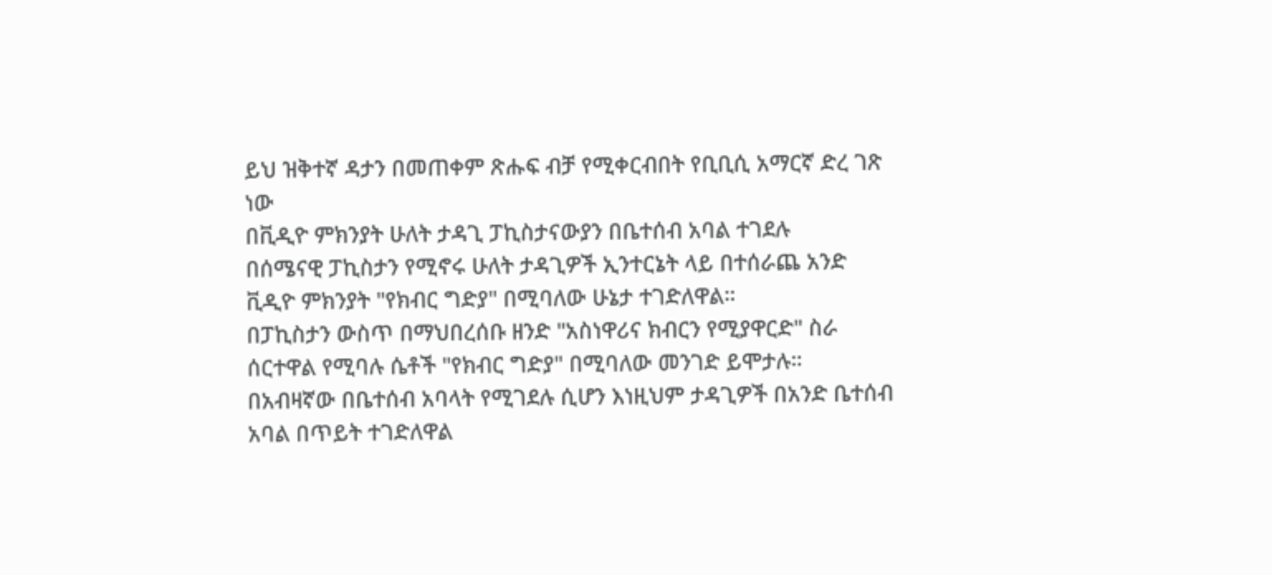ይህ ዝቅተኛ ዳታን በመጠቀም ጽሑፍ ብቻ የሚቀርብበት የቢቢሲ አማርኛ ድረ ገጽ ነው
በቪዲዮ ምክንያት ሁለት ታዳጊ ፓኪስታናውያን በቤተሰብ አባል ተገደሉ
በሰሜናዊ ፓኪስታን የሚኖሩ ሁለት ታዳጊዎች ኢንተርኔት ላይ በተሰራጨ አንድ ቪዲዮ ምክንያት "የክብር ግድያ" በሚባለው ሁኔታ ተገድለዋል።
በፓኪስታን ውስጥ በማህበረሰቡ ዘንድ "አስነዋሪና ክብርን የሚያዋርድ" ስራ ሰርተዋል የሚባሉ ሴቶች "የክብር ግድያ" በሚባለው መንገድ ይሞታሉ።
በአብዛኛው በቤተሰብ አባላት የሚገደሉ ሲሆን እነዚህም ታዳጊዎች በአንድ ቤተሰብ አባል በጥይት ተገድለዋል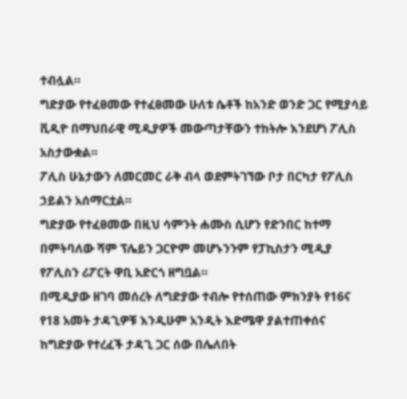ተብሏል።
ግድያው የተፈፀመው የተፈፀመው ሁለቱ ሴቶች ከአንድ ወንድ ጋር የሚያሳይ ቪዲዮ በማህበራዊ ሚዲያዎች መውጣታቸውን ተከትሎ እንደሆነ ፖሊስ አስታውቋል።
ፖሊስ ሁኔታውን ለመርመር ራቅ ብላ ወደምትገኘው ቦታ በርካታ የፖሊስ ኃይልን አሰማርቷል።
ግድያው የተፈፀመው በዚህ ሳምንት ሐሙስ ሲሆን የድንበር ከተማ በምትባለው ሻም ፕሌይን ጋርዮም መሆኑንንም የፓኪስታን ሚዲያ የፖሊስን ሪፖርት ዋቢ አድርጎ ዘግቧል።
በሚዲያው ዘገባ መሰረት ለግድያው ተብሎ የተሰጠው ምክንያት የ16ና የ18 አመት ታዳጊዎቹ እንዲሁም አንዲት እድሜዋ ያልተጠቀሰና ከግድያው የተረፈች ታዳጊ ጋር ሰው በሌለበት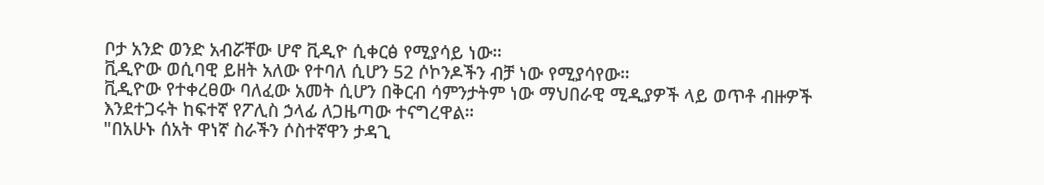ቦታ አንድ ወንድ አብሯቸው ሆኖ ቪዲዮ ሲቀርፅ የሚያሳይ ነው።
ቪዲዮው ወሲባዊ ይዘት አለው የተባለ ሲሆን 52 ሶኮንዶችን ብቻ ነው የሚያሳየው።
ቪዲዮው የተቀረፀው ባለፈው አመት ሲሆን በቅርብ ሳምንታትም ነው ማህበራዊ ሚዲያዎች ላይ ወጥቶ ብዙዎች እንደተጋሩት ከፍተኛ የፖሊስ ኃላፊ ለጋዜጣው ተናግረዋል።
"በአሁኑ ሰአት ዋነኛ ስራችን ሶስተኛዋን ታዳጊ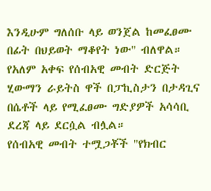እንዲሁም ግለሰቡ ላይ ወንጀል ከመፈፀሙ በፊት በህይወት ማቆየት ነው" ብለዋል።
የአለም አቀፍ የሰብአዊ መብት ድርጅት ሂውማን ራይትስ ዋች በፓኪስታን በታዳጊና በሴቶች ላይ የሚፈፀሙ ግድያዎች አሳሳቢ ደረጃ ላይ ደርሷል ብሏል።
የሰብአዊ መብት ተሟጋቾች "የክብር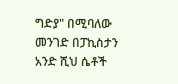ግድያ" በሚባለው መንገድ በፓኪስታን አንድ ሺህ ሴቶች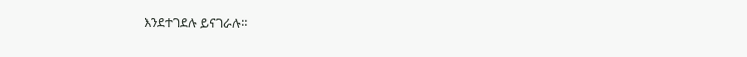እንደተገደሉ ይናገራሉ።